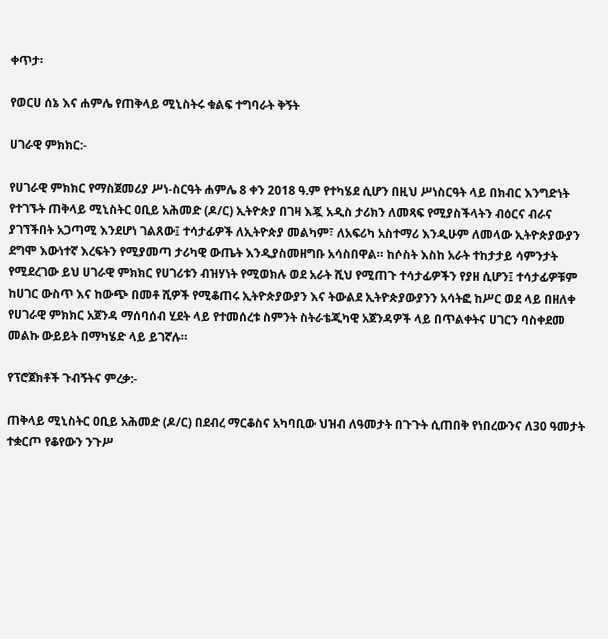ቀጥታ፡

የወርሀ ሰኔ እና ሐምሌ የጠቅላይ ሚኒስትሩ ቁልፍ ተግባራት ቅኝት

ሀገራዊ ምክክር:-

የሀገራዊ ምክክር የማስጀመሪያ ሥነ-ስርዓት ሐምሌ 8 ቀን 2018 ዓ.ም የተካሄደ ሲሆን በዚህ ሥነስርዓት ላይ በክብር እንግድነት የተገኙት ጠቅላይ ሚኒስትር ዐቢይ አሕመድ (ዶ/ር) ኢትዮጵያ በገዛ እጇ አዲስ ታሪክን ለመጻፍ የሚያስችላትን ብዕርና ብራና ያገኘችበት አጋጣሚ እንደሆነ ገልጸው፤ ተሳታፊዎች ለኢትዮጵያ መልካም፣ ለአፍሪካ አስተማሪ እንዲሁም ለመላው ኢትዮጵያውያን ደግሞ እውነተኛ እረፍትን የሚያመጣ ታሪካዊ ውጤት እንዲያስመዘግቡ አሳስበዋል። ከሶስት እስከ አራት ተከታታይ ሳምንታት የሚደረገው ይህ ሀገራዊ ምክክር የሀገሪቱን ብዝሃነት የሚወክሉ ወደ አራት ሺህ የሚጠጉ ተሳታፊዎችን የያዘ ሲሆን፤ ተሳታፊዎቹም ከሀገር ውስጥ እና ከውጭ በመቶ ሺዎች የሚቆጠሩ ኢትዮጵያውያን እና ትውልደ ኢትዮጵያውያንን አሳትፎ ከሥር ወደ ላይ በዘለቀ የሀገራዊ ምክክር አጀንዳ ማሰባሰብ ሂደት ላይ የተመሰረቱ ስምንት ስትራቴጂካዊ አጀንዳዎች ላይ በጥልቀትና ሀገርን ባስቀደመ መልኩ ውይይት በማካሄድ ላይ ይገኛሉ።

የፕሮጀክቶች ጉብኝትና ምረቃ:-

ጠቅላይ ሚኒስትር ዐቢይ አሕመድ (ዶ/ር) በደብረ ማርቆስና አካባቢው ህዝብ ለዓመታት በጉጉት ሲጠበቅ የነበረውንና ለ30 ዓመታት ተቋርጦ የቆየውን ንጉሥ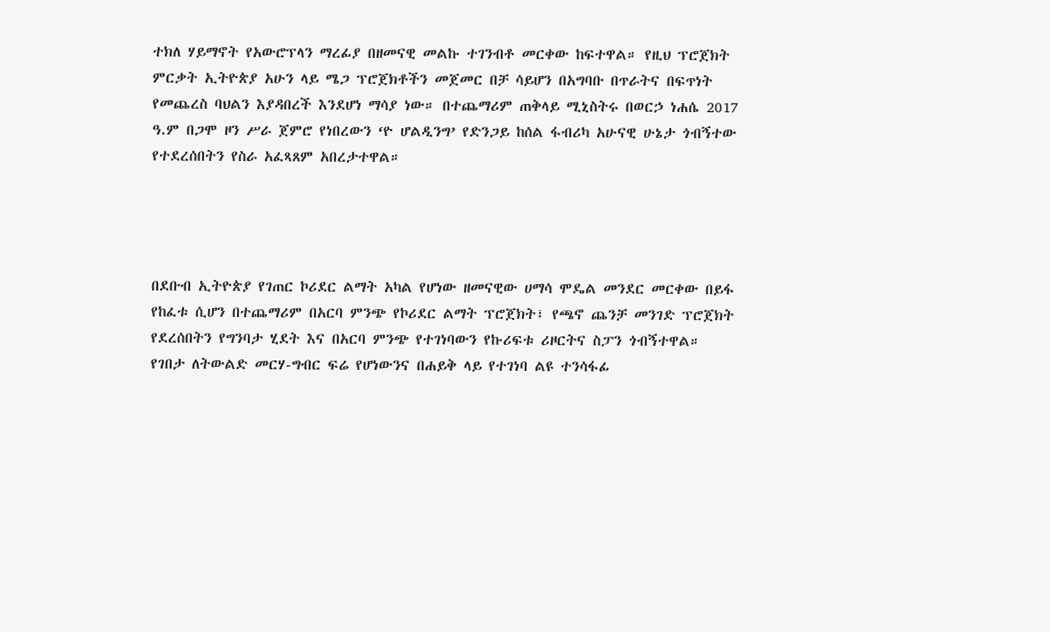ተክለ ሃይማኖት የአውሮፕላን ማረፊያ በዘመናዊ መልኩ ተገንብቶ መርቀው ከፍተዋል። የዚህ ፕሮጀክት ምርቃት ኢትዮጵያ አሁን ላይ ሜጋ ፕሮጀክቶችን መጀመር በቻ ሳይሆን በአግባቡ በጥራትና በፍጥነት የመጨረስ ባህልን እያዳበረች እንደሆነ ማሳያ ነው። በተጨማሪም ጠቅላይ ሚኒስትሩ በወርኃ ነሐሴ 2017 ዓ.ም በጋሞ ዞን ሥራ ጀምሮ የነበረውን ‘ዮ ሆልዲንግ’ የድንጋይ ከሰል ፋብሪካ አሁናዊ ሁኔታ ጎብኝተው የተደረሰበትን የስራ አፈጻጸም አበረታተዋል።




በደቡብ ኢትዮጵያ የገጠር ኮሪደር ልማት አካል የሆነው ዘመናዊው ሀማሳ ሞዴል መንደር መርቀው በይፋ የከፈቱ ሲሆን በተጨማሪም በአርባ ምንጭ የኮሪደር ልማት ፕሮጀክት፣ የጫኖ ጨንቻ መንገድ ፕሮጀክት የደረሰበትን የግንባታ ሂደት እና በአርባ ምንጭ የተገነባውን የኩሪፍቱ ሪዞርትና ስፓን ጎብኝተዋል። የገበታ ለትውልድ መርሃ-ግብር ፍሬ የሆነውንና በሐይቅ ላይ የተገነባ ልዩ ተንሳፋፊ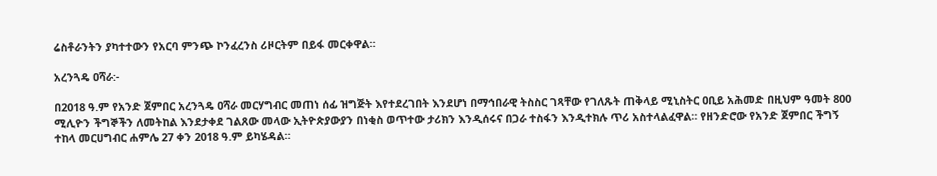ሬስቶራንትን ያካተተውን የአርባ ምንጭ ኮንፈረንስ ሪዞርትም በይፋ መርቀዋል።

አረንጓዴ ዐሻራ:-

በ2018 ዓ.ም የአንድ ጀምበር አረንጓዴ ዐሻራ መርሃግብር መጠነ ሰፊ ዝግጅት እየተደረገበት እንደሆነ በማኅበራዊ ትስስር ገጻቸው የገለጹት ጠቅላይ ሚኒስትር ዐቢይ አሕመድ በዚህም ዓመት 800 ሚሊዮን ችግኞችን ለመትከል እንደታቀደ ገልጸው መላው ኢትዮጵያውያን በነቂስ ወጥተው ታሪክን እንዲሰሩና በጋራ ተስፋን እንዲተክሉ ጥሪ አስተላልፈዋል። የዘንድሮው የአንድ ጀምበር ችግኝ ተከላ መርሀግብር ሐምሌ 27 ቀን 2018 ዓ.ም ይካሄዳል።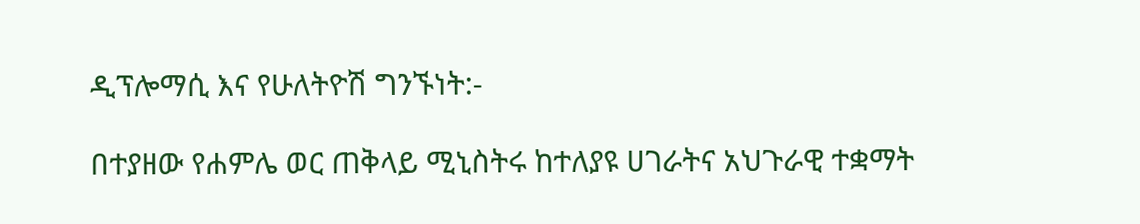ዲፕሎማሲ እና የሁለትዮሽ ግንኙነት:-

በተያዘው የሐምሌ ወር ጠቅላይ ሚኒስትሩ ከተለያዩ ሀገራትና አህጉራዊ ተቋማት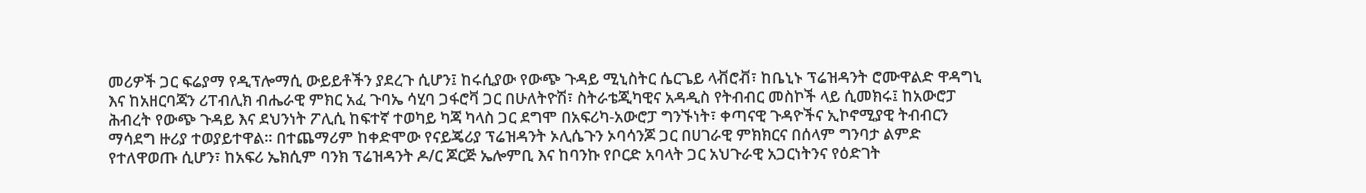መሪዎች ጋር ፍሬያማ የዲፕሎማሲ ውይይቶችን ያደረጉ ሲሆን፤ ከሩሲያው የውጭ ጉዳይ ሚኒስትር ሴርጌይ ላቭሮቭ፣ ከቤኒኑ ፕሬዝዳንት ሮሙዋልድ ዋዳግኒ እና ከአዘርባጃን ሪፐብሊክ ብሔራዊ ምክር አፈ ጉባኤ ሳሂባ ጋፋሮቫ ጋር በሁለትዮሽ፣ ስትራቴጂካዊና አዳዲስ የትብብር መስኮች ላይ ሲመክሩ፤ ከአውሮፓ ሕብረት የውጭ ጉዳይ እና ደህንነት ፖሊሲ ከፍተኛ ተወካይ ካጃ ካላስ ጋር ደግሞ በአፍሪካ-አውሮፓ ግንኙነት፣ ቀጣናዊ ጉዳዮችና ኢኮኖሚያዊ ትብብርን ማሳደግ ዙሪያ ተወያይተዋል። በተጨማሪም ከቀድሞው የናይጄሪያ ፕሬዝዳንት ኦሊሴጉን ኦባሳንጆ ጋር በሀገራዊ ምክክርና በሰላም ግንባታ ልምድ የተለዋወጡ ሲሆን፣ ከአፍሪ ኤክሲም ባንክ ፕሬዝዳንት ዶ/ር ጆርጅ ኤሎምቢ እና ከባንኩ የቦርድ አባላት ጋር አህጉራዊ አጋርነትንና የዕድገት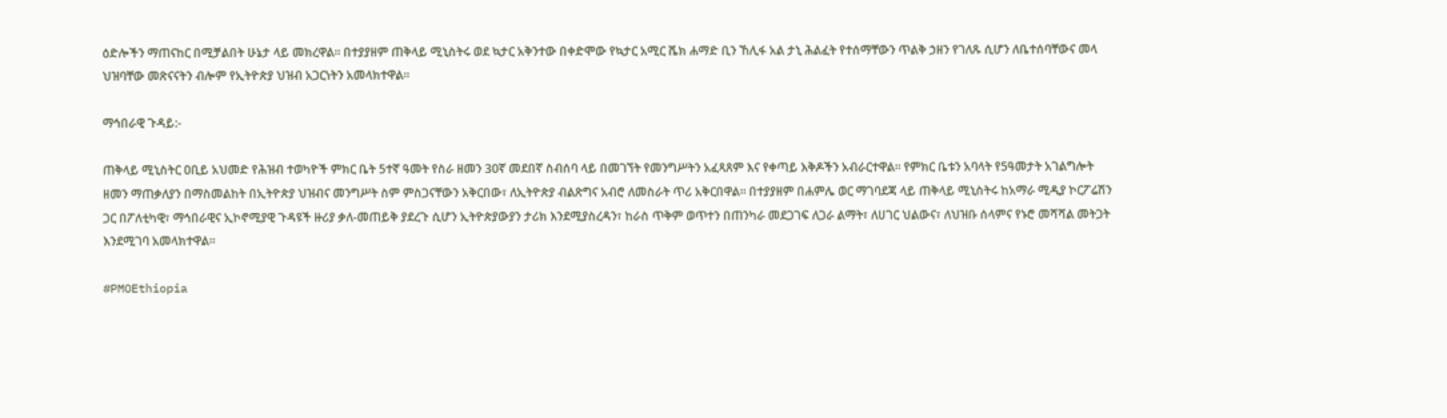ዕድሎችን ማጠናከር በሚቻልበት ሁኔታ ላይ መክረዋል። በተያያዘም ጠቅላይ ሚኒስትሩ ወደ ኳታር አቅንተው በቀድሞው የኳታር አሚር ሼክ ሐማድ ቢን ኸሊፋ አል ታኒ ሕልፈት የተሰማቸውን ጥልቅ ኃዘን የገለጹ ሲሆን ለቤተሰባቸውና መላ ህዝባቸው መጽናናትን ብሎም የኢትዮጵያ ህዝብ አጋርነትን አመላክተዋል።

ማኅበራዊ ጉዳይ:-

ጠቅላይ ሚኒስትር ዐቢይ አህመድ የሕዝብ ተወካዮች ምክር ቤት 5ተኛ ዓመት የስራ ዘመን 30ኛ መደበኛ ስብሰባ ላይ በመገኘት የመንግሥትን አፈጻጸም እና የቀጣይ እቅዶችን አብራርተዋል። የምክር ቤቱን አባላት የ5ዓመታት አገልግሎት ዘመን ማጠቃለያን በማስመልከት በኢትዮጵያ ህዝብና መንግሥት ስም ምስጋናቸውን አቅርበው፣ ለኢትዮጵያ ብልጽግና አብሮ ለመስራት ጥሪ አቅርበዋል። በተያያዘም በሐምሌ ወር ማገባደጃ ላይ ጠቅላይ ሚኒስትሩ ከአማራ ሚዲያ ኮርፖሬሽን ጋር በፖለቲካዊ፣ ማኅበራዊና ኢኮኖሚያዊ ጉዳዩች ዙሪያ ቃለ-መጠይቅ ያደረጉ ሲሆን ኢትዮጵያውያን ታሪክ እንደሚያስረዳን፣ ከራስ ጥቅም ወጥተን በጠንካራ መደጋገፍ ለጋራ ልማት፣ ለሀገር ህልውና፣ ለህዝቡ ሰላምና የኑሮ መሻሻል መትጋት እንደሚገባ አመላክተዋል።

#PMOEthiopia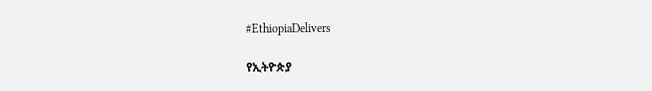#EthiopiaDelivers

የኢትዮጵያ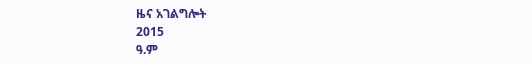ዜና አገልግሎት
2015
ዓ.ም